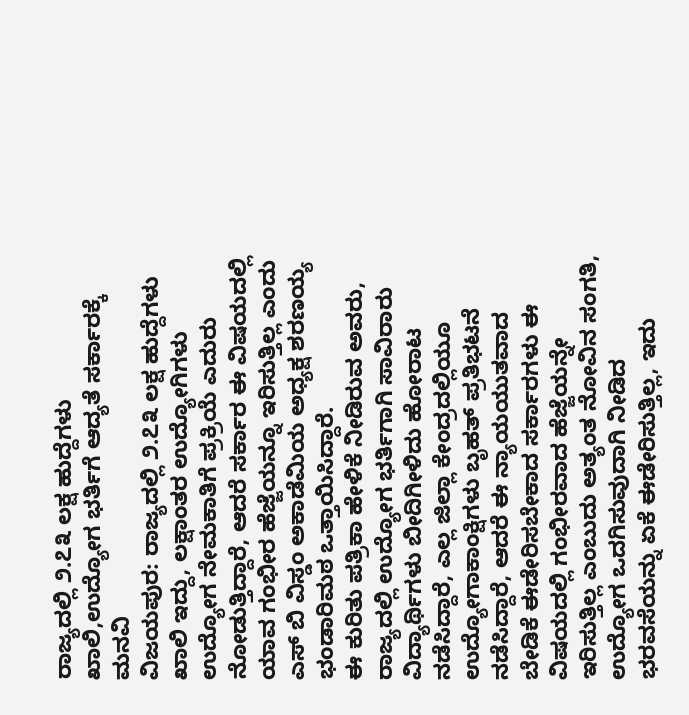ರಾಜ್ಯದಲ್ಲಿ ೨.೭೩ ಲಕ್ಷ ಹುದ್ದೆಗಳು ಖಾಲಿ,ಉದ್ಯೋಗ ಭರ್ತಿಗೆ ಆದ್ಯತೆ ಸರ್ಕಾರಕ್ಕೆ ಮನವಿ
ವಿಜಯಪುರ: ರಾಜ್ಯದಲ್ಲಿ ೨.೭೩ ಲಕ್ಷ ಹುದ್ದೆಗಳು ಖಾಲಿ ಇದ್ದು, ಲಕ್ಷಾಂತರ ಉದ್ಯೋಗಿಗಳು ಉದ್ಯೋಗ ನೇಮಕಾತಿಗೆ ಪ್ರಕ್ರಿಯೆ ಎದುರು ನೋಡುತ್ತಿದ್ದಾರೆ, ಆದರೆ ಸರ್ಕಾರ ಈ ವಿಷಯದಲ್ಲಿ ಯಾವ ಗಂಭೀರ ಹೆಜ್ಜೆಯನ್ನೂ ಇರಿಸುತ್ತಿಲ್ಲ ಎಂದು ಎಸ್ ಬಿ ವಿಸ್ಡಂ ಅಕಾಡೆಮಿಯ ಅಧ್ಯಕ್ಷ ಶರಣಯ್ಯ ಭಂಡಾರಿಮಠ ಒತ್ತಾಯಿಸಿದ್ದಾರೆ.
ಈ ಕುರಿತು ಪತ್ರಿಕಾ ಹೇಳಿಕೆ ನೀಡಿರುವ ಅವರು, ರಾಜ್ಯದಲ್ಲಿ ಉದ್ಯೋಗ ಭರ್ತಿಗಾಗಿ ಸಾವಿರಾರು ವಿದ್ಯಾರ್ಥಿಗಳು ಬೀದಿಗೀಳಿದು ಹೋರಾಟ ನಡೆಸಿದ್ದಾರೆ, ಎಲ್ಲ ಜಿಲ್ಲಾ ಕೇಂದ್ರದಲ್ಲಿಯೂ ಉದ್ಯೋಗಾಕಾಂಕ್ಷಿಗಳು ಬೃಹತ್ ಪ್ರತಿಭಟನೆ ನಡೆಸಿದ್ದಾರೆ, ಆದರೆ ಈ ನ್ಯಾಯಯುತವಾದ ಬೇಡಿಕೆ ಈಡೇರಿಸಬೇಕಾದ ಸರ್ಕಾರಗಳು ಈ ವಿಷಯದಲ್ಲಿ ಗಂಭೀರವಾದ ಹೆಜ್ಜೆಯನ್ನೇ ಇರಿಸುತ್ತಿಲ್ಲ ಎಂಬುದು ಅತ್ಯಂತ ನೋವಿನ ಸಂಗತಿ, ಉದ್ಯೋಗ ಒದಗಿಸುವುದಾಗಿ ನೀಡಿದ ಭರವಸೆಯನ್ನು ಏಕೆ ಈಡೇರಿಸುತ್ತಿಲ್ಲ, ಇದು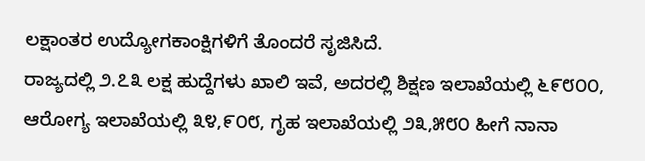ಲಕ್ಷಾಂತರ ಉದ್ಯೋಗಕಾಂಕ್ಷಿಗಳಿಗೆ ತೊಂದರೆ ಸೃಜಿಸಿದೆ.
ರಾಜ್ಯದಲ್ಲಿ ೨.೭೩ ಲಕ್ಷ ಹುದ್ದೆಗಳು ಖಾಲಿ ಇವೆ, ಅದರಲ್ಲಿ ಶಿಕ್ಷಣ ಇಲಾಖೆಯಲ್ಲಿ ೬೯೮೦೦, ಆರೋಗ್ಯ ಇಲಾಖೆಯಲ್ಲಿ ೩೪,೯೦೮, ಗೃಹ ಇಲಾಖೆಯಲ್ಲಿ ೨೩,೫೮೦ ಹೀಗೆ ನಾನಾ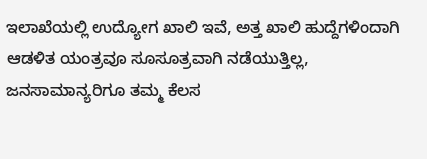ಇಲಾಖೆಯಲ್ಲಿ ಉದ್ಯೋಗ ಖಾಲಿ ಇವೆ, ಅತ್ತ ಖಾಲಿ ಹುದ್ದೆಗಳಿಂದಾಗಿ ಆಡಳಿತ ಯಂತ್ರವೂ ಸೂಸೂತ್ರವಾಗಿ ನಡೆಯುತ್ತಿಲ್ಲ, ಜನಸಾಮಾನ್ಯರಿಗೂ ತಮ್ಮ ಕೆಲಸ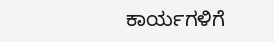ಕಾರ್ಯಗಳಿಗೆ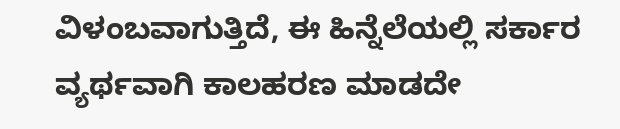ವಿಳಂಬವಾಗುತ್ತಿದೆ, ಈ ಹಿನ್ನೆಲೆಯಲ್ಲಿ ಸರ್ಕಾರ ವ್ಯರ್ಥವಾಗಿ ಕಾಲಹರಣ ಮಾಡದೇ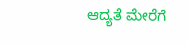ಆದ್ಯತೆ ಮೇರೆಗೆ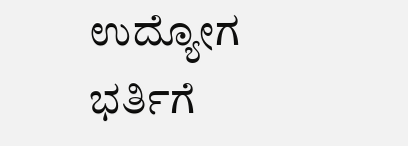ಉದ್ಯೋಗ ಭರ್ತಿಗೆ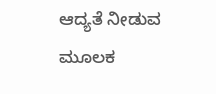ಆದ್ಯತೆ ನೀಡುವ ಮೂಲಕ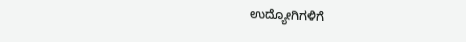ಉದ್ಯೋಗಿಗಳಿಗೆ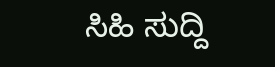ಸಿಹಿ ಸುದ್ದಿ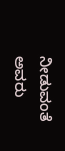ನೀಡುವಂತೆ ಅವರು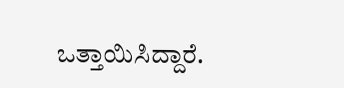ಒತ್ತಾಯಿಸಿದ್ದಾರೆ.